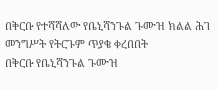በቅርቡ የተሻሻለው የቤኒሻንጉል ጉሙዝ ክልል ሕገ መንግሥት የትርጉም ጥያቄ ቀረበበት
በቅርቡ የቤኒሻንጉል ጉሙዝ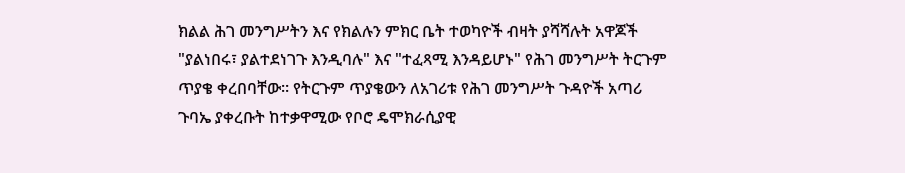ክልል ሕገ መንግሥትን እና የክልሉን ምክር ቤት ተወካዮች ብዛት ያሻሻሉት አዋጆች "ያልነበሩ፣ ያልተደነገጉ እንዲባሉ" እና "ተፈጻሚ እንዳይሆኑ" የሕገ መንግሥት ትርጉም ጥያቄ ቀረበባቸው። የትርጉም ጥያቄውን ለአገሪቱ የሕገ መንግሥት ጉዳዮች አጣሪ ጉባኤ ያቀረቡት ከተቃዋሚው የቦሮ ዴሞክራሲያዊ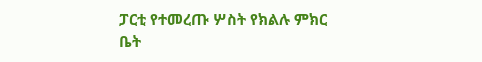ፓርቲ የተመረጡ ሦስት የክልሉ ምክር ቤት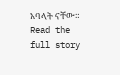አባላት ናቸው።
Read the full story